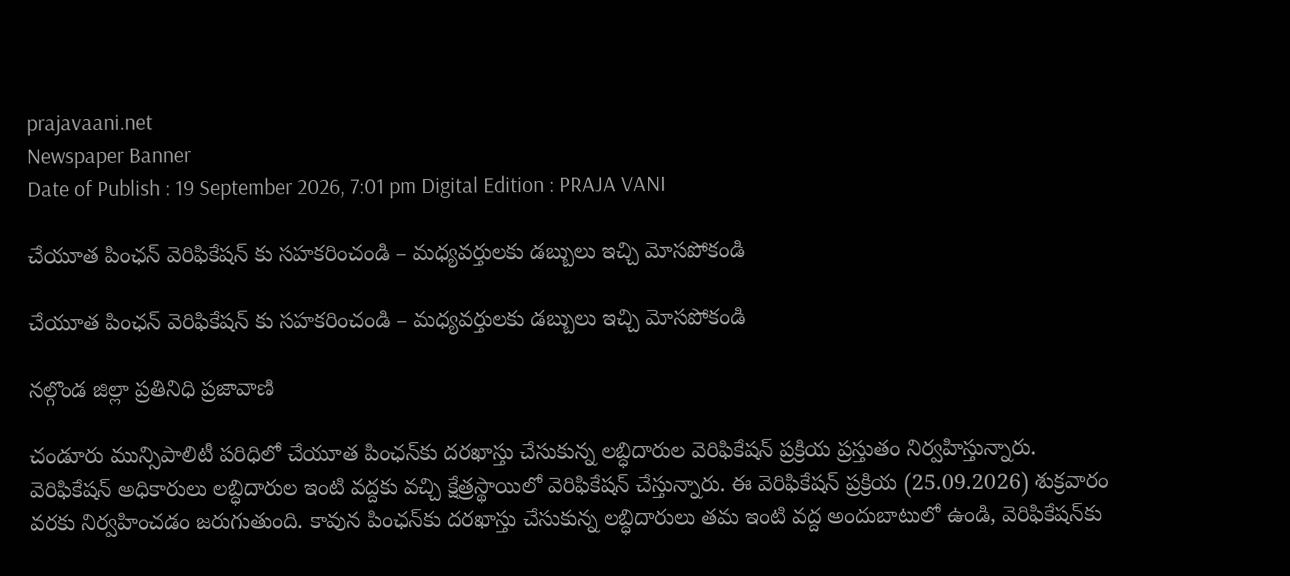prajavaani.net
Newspaper Banner
Date of Publish : 19 September 2026, 7:01 pm Digital Edition : PRAJA VANI

చేయూత పింఛన్ వెరిఫికేషన్ కు సహకరించండి – మధ్యవర్తులకు డబ్బులు ఇచ్చి మోసపోకండి

చేయూత పింఛన్ వెరిఫికేషన్ కు సహకరించండి – మధ్యవర్తులకు డబ్బులు ఇచ్చి మోసపోకండి

నల్గొండ జిల్లా ప్రతినిధి ప్రజావాణి

చండూరు మున్సిపాలిటీ పరిధిలో చేయూత పింఛన్‌కు దరఖాస్తు చేసుకున్న లబ్ధిదారుల వెరిఫికేషన్ ప్రక్రియ ప్రస్తుతం నిర్వహిస్తున్నారు. వెరిఫికేషన్ అధికారులు లబ్ధిదారుల ఇంటి వద్దకు వచ్చి క్షేత్రస్థాయిలో వెరిఫికేషన్ చేస్తున్నారు. ఈ వెరిఫికేషన్ ప్రక్రియ (25.09.2026) శుక్రవారం వరకు నిర్వహించడం జరుగుతుంది. కావున పింఛన్‌కు దరఖాస్తు చేసుకున్న లబ్ధిదారులు తమ ఇంటి వద్ద అందుబాటులో ఉండి, వెరిఫికేషన్‌కు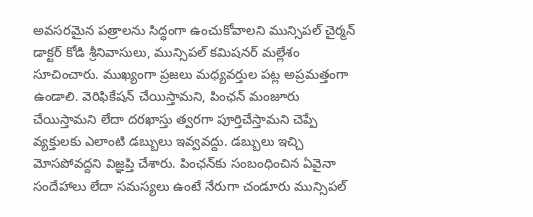అవసరమైన పత్రాలను సిద్ధంగా ఉంచుకోవాలని మున్సిపల్ చైర్మన్ డాక్టర్ కోడి శ్రీనివాసులు, మున్సిపల్ కమిషనర్ మల్లేశం సూచించారు. ముఖ్యంగా ప్రజలు మధ్యవర్తుల పట్ల అప్రమత్తంగా ఉండాలి. వెరిఫికేషన్ చేయిస్తామని, పింఛన్ మంజూరు చేయిస్తామని లేదా దరఖాస్తు త్వరగా పూర్తిచేస్తామని చెప్పే వ్యక్తులకు ఎలాంటి డబ్బులు ఇవ్వవద్దు. డబ్బులు ఇచ్చి మోసపోవద్దని విజ్ఞప్తి చేశారు. పింఛన్‌కు సంబంధించిన ఏవైనా సందేహాలు లేదా సమస్యలు ఉంటే నేరుగా చండూరు మున్సిపల్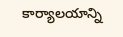కార్యాలయాన్ని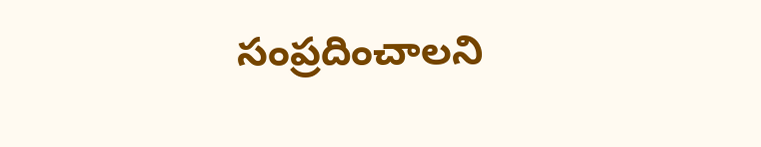సంప్రదించాలని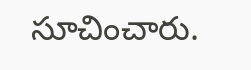సూచించారు.